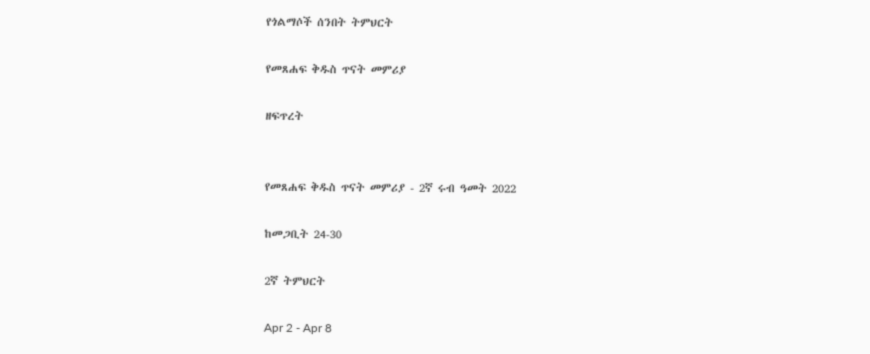የጎልማሶች ሰንበት ትምህርት

የመጸሐፍ ቅዱስ ጥናት መምሪያ

ዘፍጥረት


የመጸሐፍ ቅዱስ ጥናት መምሪያ - 2ኛ ሩብ ዓመት 2022

ከመጋቢት 24-30

2ኛ ትምህርት

Apr 2 - Apr 8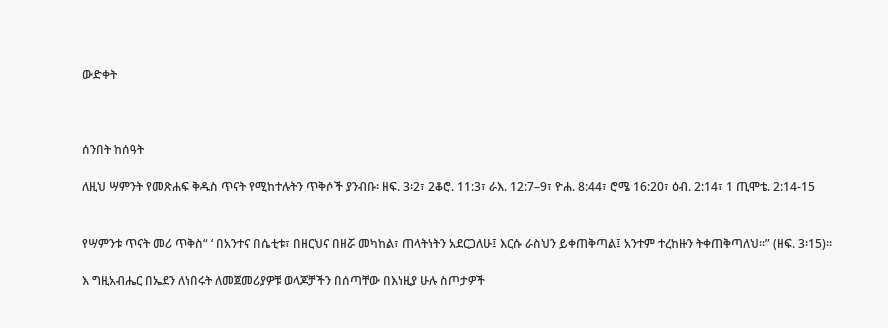ውድቀት



ሰንበት ከሰዓት

ለዚህ ሣምንት የመጽሐፍ ቅዱስ ጥናት የሚከተሉትን ጥቅሶች ያንብቡ፡ ዘፍ. 3፡2፣ 2ቆሮ. 11:3፣ ራእ. 12:7–9፣ ዮሐ. 8:44፣ ሮሜ 16:20፣ ዕብ. 2:14፣ 1 ጢሞቴ. 2:14-15


የሣምንቱ ጥናት መሪ ጥቅስ“ ‘ በአንተና በሴቲቱ፣ በዘርህና በዘሯ መካከል፣ ጠላትነትን አደርጋለሁ፤ እርሱ ራስህን ይቀጠቅጣል፤ አንተም ተረከዙን ትቀጠቅጣለህ።” (ዘፍ. 3፡15)።

እ ግዚአብሔር በኤደን ለነበሩት ለመጀመሪያዎቹ ወላጆቻችን በሰጣቸው በእነዚያ ሁሉ ስጦታዎች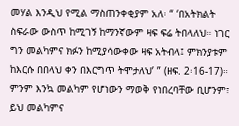መሃል እንዲህ የሚል ማስጠንቀቂያም አለ፡ “ ‘በአትክልት ስፍራው ውስጥ ከሚገኝ ከማንኛውም ዛፍ ፍሬ ትበላለህ። ነገር ግን መልካምና ክፉን ከሚያሳውቀው ዛፍ አትብላ፤ ምክንያቱም ከእርሱ በበላህ ቀን በእርግጥ ትሞታለህ’ ” (ዘፍ. 2፡16-17)። ምንም እንኳ መልካም የሆነውን ማወቅ የነበረባቸው ቢሆንም፣ ይህ መልካምና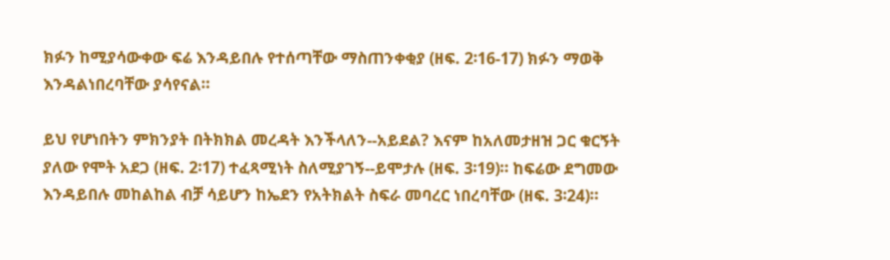ክፉን ከሚያሳውቀው ፍሬ እንዳይበሉ የተሰጣቸው ማስጠንቀቂያ (ዘፍ. 2፡16-17) ክፉን ማወቅ እንዳልነበረባቸው ያሳየናል።

ይህ የሆነበትን ምክንያት በትክክል መረዳት እንችላለን--አይደል? እናም ከአለመታዘዝ ጋር ቁርኝት ያለው የሞት አደጋ (ዘፍ. 2፡17) ተፈጻሚነት ስለሚያገኝ--ይሞታሉ (ዘፍ. 3፡19)። ከፍሬው ደግመው እንዳይበሉ መከልከል ብቻ ሳይሆን ከኤደን የአትክልት ስፍራ መባረር ነበረባቸው (ዘፍ. 3፡24)።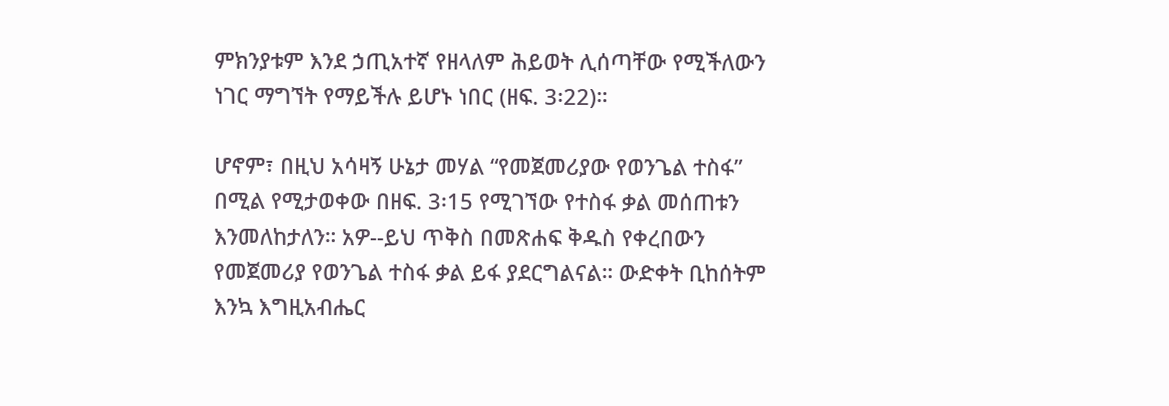ምክንያቱም እንደ ኃጢአተኛ የዘላለም ሕይወት ሊሰጣቸው የሚችለውን ነገር ማግኘት የማይችሉ ይሆኑ ነበር (ዘፍ. 3፡22)።

ሆኖም፣ በዚህ አሳዛኝ ሁኔታ መሃል “የመጀመሪያው የወንጌል ተስፋ” በሚል የሚታወቀው በዘፍ. 3፡15 የሚገኘው የተስፋ ቃል መሰጠቱን እንመለከታለን። አዎ--ይህ ጥቅስ በመጽሐፍ ቅዱስ የቀረበውን የመጀመሪያ የወንጌል ተስፋ ቃል ይፋ ያደርግልናል። ውድቀት ቢከሰትም እንኳ እግዚአብሔር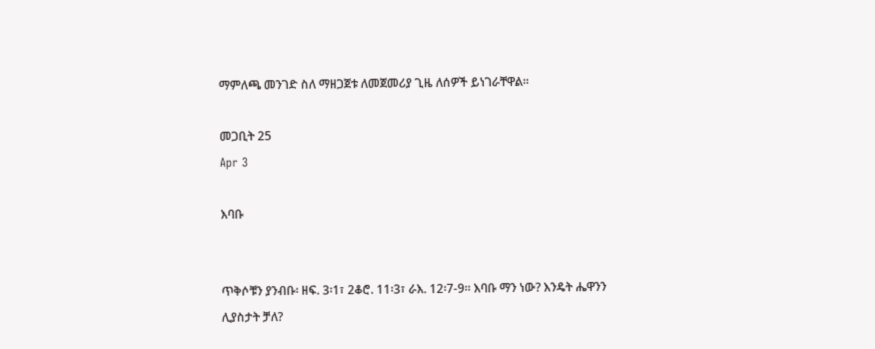ማምለጫ መንገድ ስለ ማዘጋጀቱ ለመጀመሪያ ጊዜ ለሰዎች ይነገራቸዋል።

መጋቢት 25
Apr 3

እባቡ


ጥቅሶቹን ያንብቡ፡ ዘፍ. 3፡1፣ 2ቆሮ. 11፡3፣ ራእ. 12፡7-9። እባቡ ማን ነው? እንዴት ሔዋንን ሊያስታት ቻለ?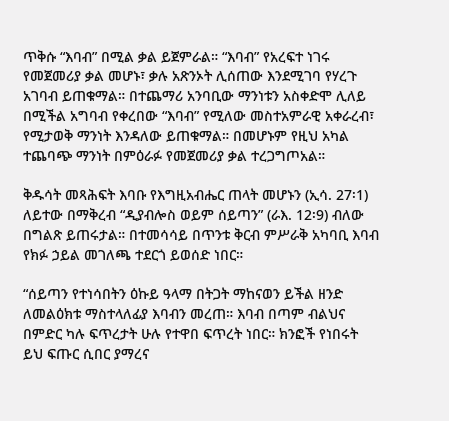ጥቅሱ “እባብ” በሚል ቃል ይጀምራል። “እባብ” የአረፍተ ነገሩ የመጀመሪያ ቃል መሆኑ፣ ቃሉ አጽንኦት ሊሰጠው እንደሚገባ የሃረጉ አገባብ ይጠቁማል። በተጨማሪ አንባቢው ማንነቱን አስቀድሞ ሊለይ በሚችል አግባብ የቀረበው “እባብ” የሚለው መስተአምራዊ አቀራረብ፣ የሚታወቅ ማንነት እንዳለው ይጠቁማል። በመሆኑም የዚህ አካል ተጨባጭ ማንነት በምዕራፉ የመጀመሪያ ቃል ተረጋግጦአል።

ቅዱሳት መጻሕፍት እባቡ የእግዚአብሔር ጠላት መሆኑን (ኢሳ. 27፡1) ለይተው በማቅረብ “ዲያብሎስ ወይም ሰይጣን” (ራእ. 12፡9) ብለው በግልጽ ይጠሩታል። በተመሳሳይ በጥንቱ ቅርብ ምሥራቅ አካባቢ እባብ የክፉ ኃይል መገለጫ ተደርጎ ይወሰድ ነበር።

“ሰይጣን የተነሳበትን ዕኩይ ዓላማ በትጋት ማከናወን ይችል ዘንድ ለመልዕክቱ ማስተላለፊያ እባብን መረጠ። እባብ በጣም ብልህና በምድር ካሉ ፍጥረታት ሁሉ የተዋበ ፍጥረት ነበር። ክንፎች የነበሩት ይህ ፍጡር ሲበር ያማረና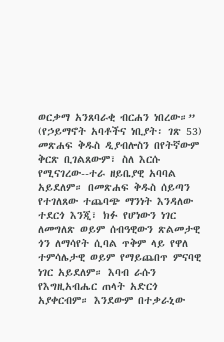ወርቃማ አንጸባራቂ ብርሐን ነበረው።” (የኃይማኖት አባቶችና ነቢያት፡ ገጽ 53) መጽሐፍ ቅዱስ ዲያብሎስን በየትኛውም ቅርጽ ቢገልጸውም፣ ስለ እርሱ የሚናገረው--ተራ ዘይቤያዊ አባባል አይደለም። በመጽሐፍ ቅዱስ ሰይጣን የተገለጸው ተጨባጭ ማንነት እንዳለው ተደርጎ እንጂ፣ ክፉ የሆነውን ነገር ለመግለጽ ወይም ሰብዓዊውን ጽልመታዊ ጎን ለማሳየት ሲባል ጥቅም ላይ የዋለ ተምሳሌታዊ ወይም የማይጨበጥ ምናባዊ ነገር አይደለም። እባብ ራሱን የእግዚአብሔር ጠላት አድርጎ አያቀርብም። እንደውም በተቃራኒው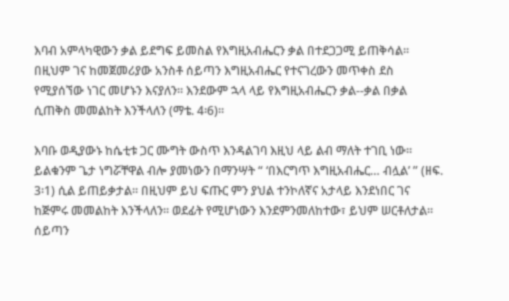እባብ አምላካዊውን ቃል ይደግፍ ይመስል የእግዚአብሔርን ቃል በተደጋጋሚ ይጠቅሳል። በዚህም ገና ከመጀመሪያው አንስቶ ሰይጣን እግዚአብሔር የተናገረውን መጥቀስ ደስ የሚያሰኘው ነገር መሆኑን እናያለን። እንደውም ኋላ ላይ የእግዚአብሔርን ቃል--ቃል በቃል ሲጠቅስ መመልከት እንችላለን (ማቴ. 4፡6)።

እባቡ ወዲያውኑ ከሴቲቱ ጋር ሙግት ውስጥ እንዳልገባ እዚህ ላይ ልብ ማለት ተገቢ ነው። ይልቁንም ጌታ ነግሯቸዋል ብሎ ያመነውን በማንሣት “ ‘በእርግጥ እግዚአብሔር… ብሏል’ ” (ዘፍ. 3፡1) ሲል ይጠይቃታል። በዚህም ይህ ፍጡር ምን ያህል ተንኮለኛና አታላይ እንደነበር ገና ከጅምሩ መመልከት እንችላለን። ወደፊት የሚሆነውን እንደምንመለከተው፣ ይህም ሠርቶለታል። ሰይጣን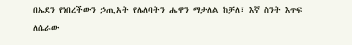በኤደን የነበረችውን ኃጢአት የሌለባትን ሔዋን ማታለል ከቻለ፣ እኛ ስንት እጥፍ ለሴራው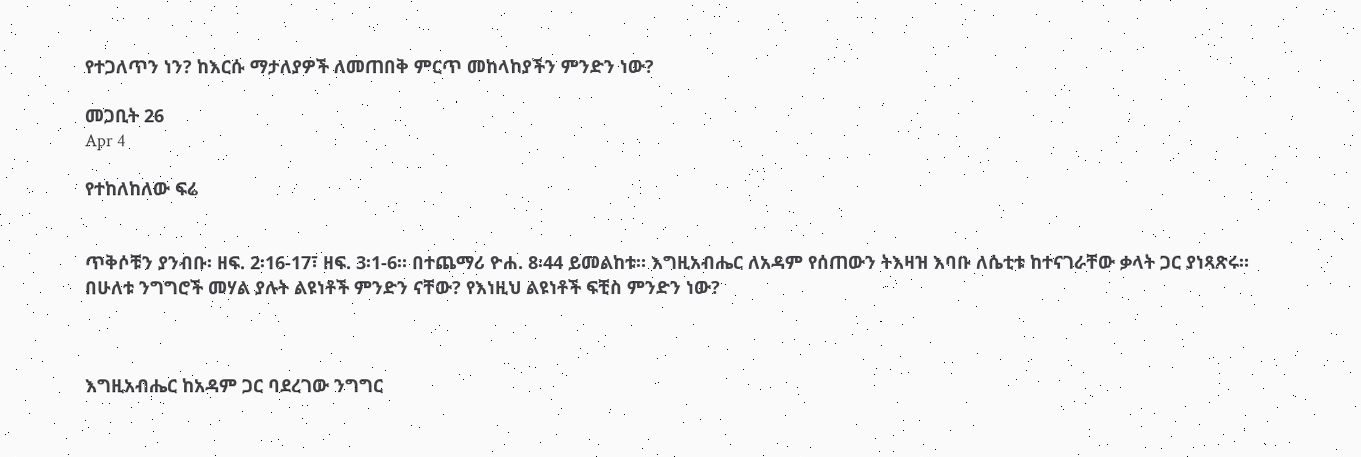የተጋለጥን ነን? ከእርሱ ማታለያዎች ለመጠበቅ ምርጥ መከላከያችን ምንድን ነው?

መጋቢት 26
Apr 4

የተከለከለው ፍሬ


ጥቅሶቹን ያንብቡ፡ ዘፍ. 2፡16-17፣ ዘፍ. 3፡1-6። በተጨማሪ ዮሐ. 8፡44 ይመልከቱ። እግዚአብሔር ለአዳም የሰጠውን ትእዛዝ እባቡ ለሴቲቱ ከተናገራቸው ቃላት ጋር ያነጻጽሩ። በሁለቱ ንግግሮች መሃል ያሉት ልዩነቶች ምንድን ናቸው? የእነዚህ ልዩነቶች ፍቺስ ምንድን ነው?



እግዚአብሔር ከአዳም ጋር ባደረገው ንግግር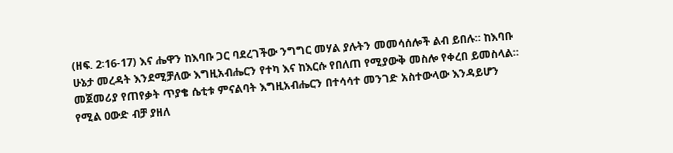(ዘፍ. 2፡16-17) እና ሔዋን ከእባቡ ጋር ባደረገችው ንግግር መሃል ያሉትን መመሳሰሎች ልብ ይበሉ። ከእባቡ ሁኔታ መረዳት እንደሚቻለው እግዚአብሔርን የተካ እና ከእርሱ የበለጠ የሚያውቅ መስሎ የቀረበ ይመስላል። መጀመሪያ የጠየቃት ጥያቄ ሴቲቱ ምናልባት እግዚአብሔርን በተሳሳተ መንገድ አስተውላው እንዳይሆን የሚል ዐውድ ብቻ ያዘለ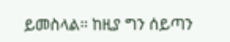ይመስላል። ከዚያ ግን ሰይጣን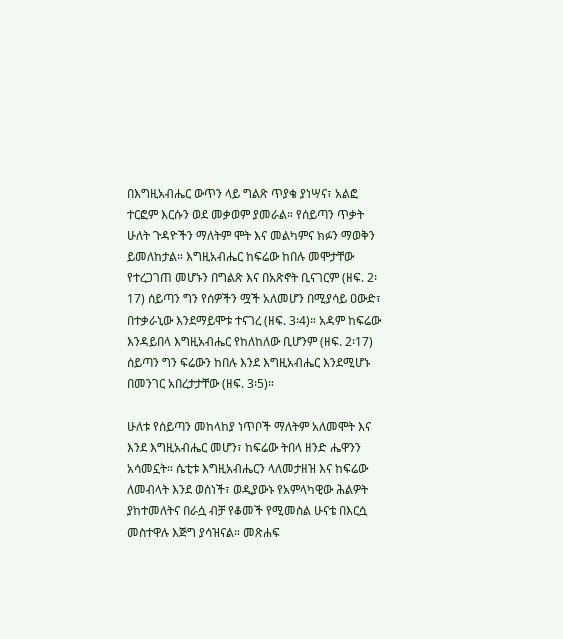በእግዚአብሔር ውጥን ላይ ግልጽ ጥያቄ ያነሣና፣ አልፎ ተርፎም እርሱን ወደ መቃወም ያመራል። የሰይጣን ጥቃት ሁለት ጉዳዮችን ማለትም ሞት እና መልካምና ክፉን ማወቅን ይመለከታል። እግዚአብሔር ከፍሬው ከበሉ መሞታቸው የተረጋገጠ መሆኑን በግልጽ እና በአጽኖት ቢናገርም (ዘፍ. 2፡17) ሰይጣን ግን የሰዎችን ሟች አለመሆን በሚያሳይ ዐውድ፣ በተቃራኒው እንደማይሞቱ ተናገረ (ዘፍ. 3፡4)። አዳም ከፍሬው እንዳይበላ እግዚአብሔር የከለከለው ቢሆንም (ዘፍ. 2፡17) ሰይጣን ግን ፍሬውን ከበሉ እንደ እግዚአብሔር እንደሚሆኑ በመንገር አበረታታቸው (ዘፍ. 3፡5)።

ሁለቱ የሰይጣን መከላከያ ነጥቦች ማለትም አለመሞት እና እንደ እግዚአብሔር መሆን፣ ከፍሬው ትበላ ዘንድ ሔዋንን አሳመኗት። ሴቲቱ እግዚአብሔርን ላለመታዘዝ እና ከፍሬው ለመብላት እንደ ወሰነች፣ ወዲያውኑ የአምላካዊው ሕልዎት ያከተመለትና በራሷ ብቻ የቆመች የሚመስል ሁናቴ በእርሷ መስተዋሉ እጅግ ያሳዝናል። መጽሐፍ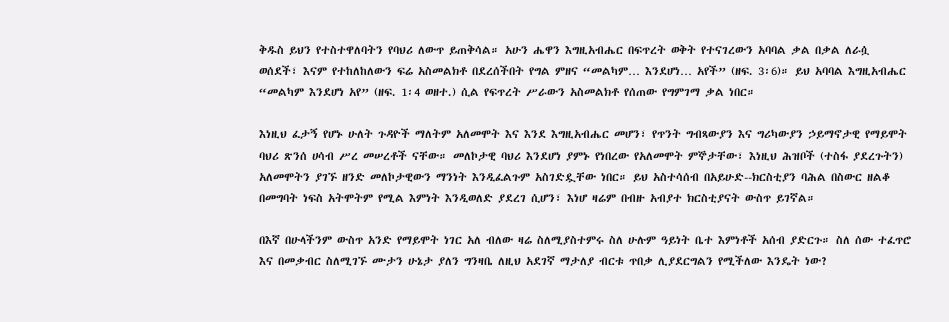ቅዱስ ይህን የተስተዋለባትን የባህሪ ለውጥ ይጠቅሳል። አሁን ሔዋን እግዚአብሔር በፍጥረት ወቅት የተናገረውን አባባል ቃል በቃል ለራሷ ወሰደች፣ እናም የተከለከለውን ፍሬ አስመልክቶ በደረሰችበት የግል ምዘና “መልካም… እንደሆነ… አየች” (ዘፍ. 3፡6)። ይህ አባባል እግዚአብሔር “መልካም እንደሆነ አየ” (ዘፍ. 1፡4 ወዘተ.) ሲል የፍጥረት ሥራውን አስመልክቶ የሰጠው የግምገማ ቃል ነበር።

እነዚህ ፈታኝ የሆኑ ሁለት ጉዳዮች ማለትም አለመሞት እና እንደ እግዚአብሔር መሆን፣ የጥንት ግብጻውያን እና ግሪካውያን ኃይማኖታዊ የማይሞት ባህሪ ጽንሰ ሀሳብ ሥረ መሠረቶች ናቸው። መለኮታዊ ባህሪ እንደሆነ ያምኑ የነበረው የአለመሞት ምኞታቸው፣ እነዚህ ሕዝቦች (ተስፋ ያደረጉትን) አለመሞትን ያገኙ ዘንድ መለኮታዊውን ማንነት እንዲፈልጉም አስገድዷቸው ነበር። ይህ አስተሳሰብ በአይሁድ--ክርስቲያን ባሕል በስውር ዘልቆ በመግባት ነፍስ አትሞትም የሚል እምነት እንዲወለድ ያደረገ ሲሆን፣ እነሆ ዛሬም በብዙ አብያተ ክርስቲያናት ውስጥ ይገኛል።

በእኛ በሁላችንም ውስጥ አንድ የማይሞት ነገር አለ ብለው ዛሬ ስለሚያስተምሩ ስለ ሁሉም ዓይነት ቤተ እምነቶች አሰብ ያድርጉ። ስለ ሰው ተፈጥሮ እና በመቃብር ስለሚገኙ ሙታን ሁኔታ ያለን ግንዛቤ ለዚህ አደገኛ ማታለያ ብርቱ ጥበቃ ሊያደርግልን የሚችለው እንዴት ነው?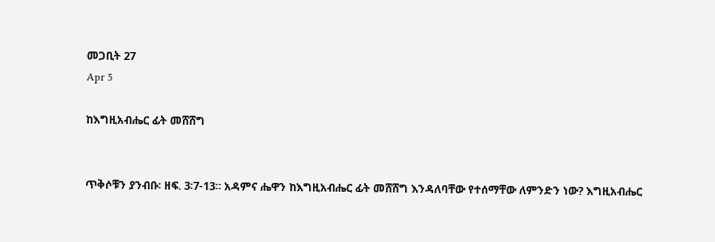መጋቢት 27
Apr 5

ከእግዚአብሔር ፊት መሸሸግ


ጥቅሶቹን ያንብቡ፡ ዘፍ. 3፡7-13። አዳምና ሔዋን ከእግዚአብሔር ፊት መሸሸግ እንዳለባቸው የተሰማቸው ለምንድን ነው? እግዚአብሔር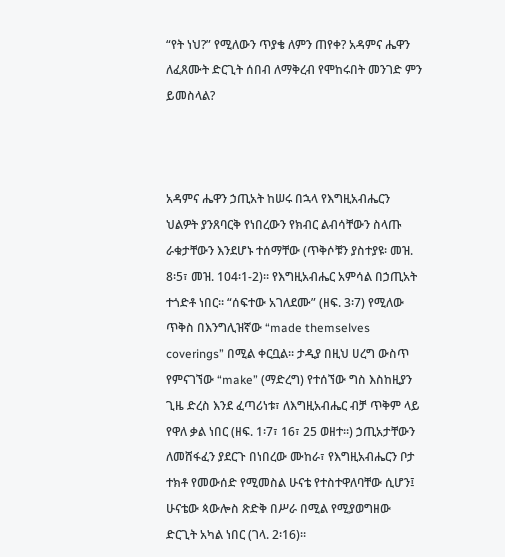“የት ነህ?” የሚለውን ጥያቄ ለምን ጠየቀ? አዳምና ሔዋን ለፈጸሙት ድርጊት ሰበብ ለማቅረብ የሞከሩበት መንገድ ምን ይመስላል?



አዳምና ሔዋን ኃጢአት ከሠሩ በኋላ የእግዚአብሔርን ህልዎት ያንጸባርቅ የነበረውን የክብር ልብሳቸውን ስላጡ ራቁታቸውን እንደሆኑ ተሰማቸው (ጥቅሶቹን ያስተያዩ፡ መዝ. 8፡5፣ መዝ. 104፡1-2)። የእግዚአብሔር አምሳል በኃጢአት ተጎድቶ ነበር። “ሰፍተው አገለደሙ” (ዘፍ. 3፡7) የሚለው ጥቅስ በእንግሊዝኛው “made themselves coverings” በሚል ቀርቧል። ታዲያ በዚህ ሀረግ ውስጥ የምናገኘው “make” (ማድረግ) የተሰኘው ግስ እስከዚያን ጊዜ ድረስ እንደ ፈጣሪነቱ፣ ለእግዚአብሔር ብቻ ጥቅም ላይ የዋለ ቃል ነበር (ዘፍ. 1፡7፣ 16፣ 25 ወዘተ።) ኃጢአታቸውን ለመሸፋፈን ያደርጉ በነበረው ሙከራ፣ የእግዚአብሔርን ቦታ ተክቶ የመውሰድ የሚመስል ሁናቴ የተስተዋለባቸው ሲሆን፤ ሁናቴው ጳውሎስ ጽድቅ በሥራ በሚል የሚያወግዘው ድርጊት አካል ነበር (ገላ. 2፡16)።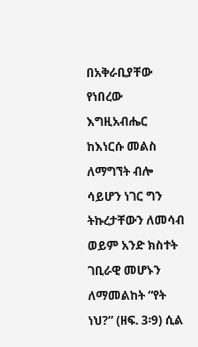በአቅራቢያቸው የነበረው እግዚአብሔር ከእነርሱ መልስ ለማግኘት ብሎ ሳይሆን ነገር ግን ትኩረታቸውን ለመሳብ ወይም አንድ ክስተት ገቢራዊ መሆኑን ለማመልከት “የት ነህ?” (ዘፍ. 3፡9) ሲል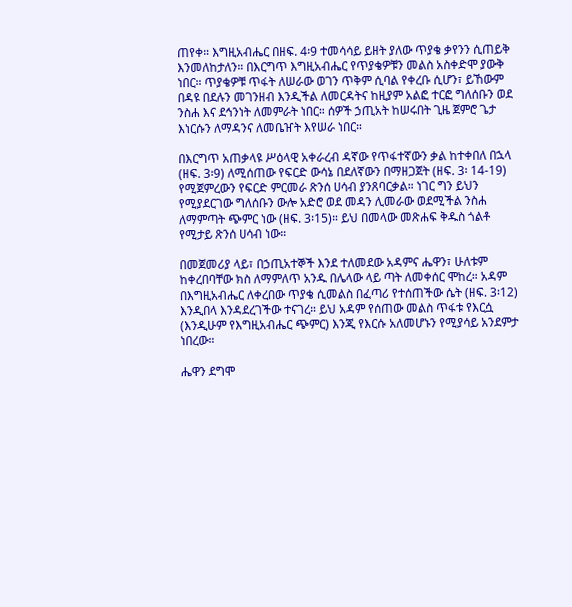ጠየቀ። እግዚአብሔር በዘፍ. 4፡9 ተመሳሳይ ይዘት ያለው ጥያቄ ቃየንን ሲጠይቅ እንመለከታለን። በእርግጥ እግዚአብሔር የጥያቄዎቹን መልስ አስቀድሞ ያውቅ ነበር። ጥያቄዎቹ ጥፋት ለሠራው ወገን ጥቅም ሲባል የቀረቡ ሲሆን፣ ይኸውም በዳዩ በደሉን መገንዘብ እንዲችል ለመርዳትና ከዚያም አልፎ ተርፎ ግለሰቡን ወደ ንስሐ እና ደኅንነት ለመምራት ነበር። ሰዎች ኃጢአት ከሠሩበት ጊዜ ጀምሮ ጌታ እነርሱን ለማዳንና ለመቤዠት እየሠራ ነበር።

በእርግጥ አጠቃላዩ ሥዕላዊ አቀራረብ ዳኛው የጥፋተኛውን ቃል ከተቀበለ በኋላ (ዘፍ. 3፡9) ለሚሰጠው የፍርድ ውሳኔ በደለኛውን በማዘጋጀት (ዘፍ. 3፡ 14-19) የሚጀምረውን የፍርድ ምርመራ ጽንሰ ሀሳብ ያንጸባርቃል። ነገር ግን ይህን የሚያደርገው ግለሰቡን ውሎ አድሮ ወደ መዳን ሊመራው ወደሚችል ንስሐ ለማምጣት ጭምር ነው (ዘፍ. 3፡15)። ይህ በመላው መጽሐፍ ቅዱስ ጎልቶ የሚታይ ጽንሰ ሀሳብ ነው።

በመጀመሪያ ላይ፣ በኃጢአተኞች እንደ ተለመደው አዳምና ሔዋን፣ ሁለቱም ከቀረበባቸው ክስ ለማምለጥ አንዱ በሌላው ላይ ጣት ለመቀሰር ሞከረ። አዳም በእግዚአብሔር ለቀረበው ጥያቄ ሲመልስ በፈጣሪ የተሰጠችው ሴት (ዘፍ. 3፡12) እንዲበላ እንዳደረገችው ተናገረ። ይህ አዳም የሰጠው መልስ ጥፋቱ የእርሷ (እንዲሁም የእግዚአብሔር ጭምር) እንጂ የእርሱ አለመሆኑን የሚያሳይ አንደምታ ነበረው።

ሔዋን ደግሞ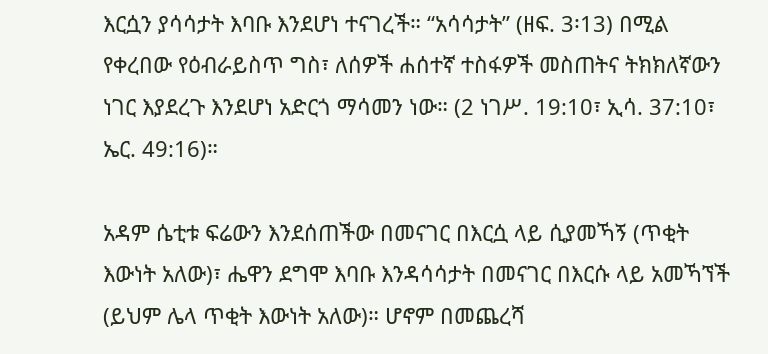እርሷን ያሳሳታት እባቡ እንደሆነ ተናገረች። “አሳሳታት” (ዘፍ. 3፡13) በሚል የቀረበው የዕብራይስጥ ግስ፣ ለሰዎች ሐሰተኛ ተስፋዎች መስጠትና ትክክለኛውን ነገር እያደረጉ እንደሆነ አድርጎ ማሳመን ነው። (2 ነገሥ. 19:10፣ ኢሳ. 37:10፣ ኤር. 49:16)።

አዳም ሴቲቱ ፍሬውን እንደሰጠችው በመናገር በእርሷ ላይ ሲያመኻኝ (ጥቂት እውነት አለው)፣ ሔዋን ደግሞ እባቡ እንዳሳሳታት በመናገር በእርሱ ላይ አመኻኘች (ይህም ሌላ ጥቂት እውነት አለው)። ሆኖም በመጨረሻ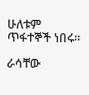ሁለቱም ጥፋተኞች ነበሩ።

ራሳቸው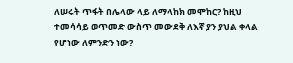ለሠሩት ጥፋት በሌላው ላይ ለማላከክ መሞከር? ከዚህ ተመሳሳይ ወጥመድ ውስጥ መውደቅ ለእኛ ያን ያህል ቀላል የሆነው ለምንድን ነው?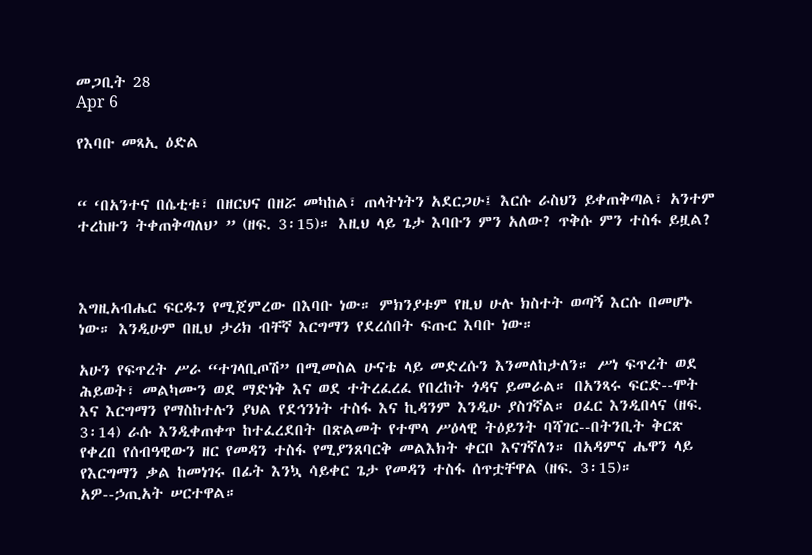መጋቢት 28
Apr 6

የእባቡ መጻኢ ዕድል


“ ‘በአንተና በሴቲቱ፣ በዘርህና በዘሯ መካከል፣ ጠላትነትን አደርጋሁ፤ እርሱ ራስህን ይቀጠቅጣል፣ አንተም ተረከዙን ትቀጠቅጣለህ’ ” (ዘፍ. 3፡15)። እዚህ ላይ ጌታ እባቡን ምን አለው? ጥቅሱ ምን ተስፋ ይዟል?



እግዚአብሔር ፍርዱን የሚጀምረው በእባቡ ነው። ምክንያቱም የዚህ ሁሉ ክስተት ወጣኝ እርሱ በመሆኑ ነው። እንዲሁም በዚህ ታሪክ ብቸኛ እርግማን የደረሰበት ፍጡር እባቡ ነው።

አሁን የፍጥረት ሥራ “ተገላቢጦሽ” በሚመስል ሁናቴ ላይ መድረሱን እንመለከታለን። ሥነ ፍጥረት ወደ ሕይወት፣ መልካሙን ወደ ማድነቅ እና ወደ ተትረፈረፈ የበረከት ጎዳና ይመራል። በአንጻሩ ፍርድ--ሞት እና እርግማን የማስከተሉን ያህል የደኅንነት ተስፋ እና ኪዳንም እንዲሁ ያስገኛል። ዐፈር እንዲበላና (ዘፍ. 3፡14) ራሱ እንዲቀጠቀጥ ከተፈረደበት በጽልመት የተሞላ ሥዕላዊ ትዕይንት ባሻገር--በትንቢት ቅርጽ የቀረበ የሰብዓዊውን ዘር የመዳን ተስፋ የሚያንጸባርቅ መልእክት ቀርቦ እናገኛለን። በአዳምና ሔዋን ላይ የእርግማን ቃል ከመነገሩ በፊት እንኳ ሳይቀር ጌታ የመዳን ተስፋ ሰጥቷቸዋል (ዘፍ. 3፡15)። አዎ--ኃጢአት ሠርተዋል።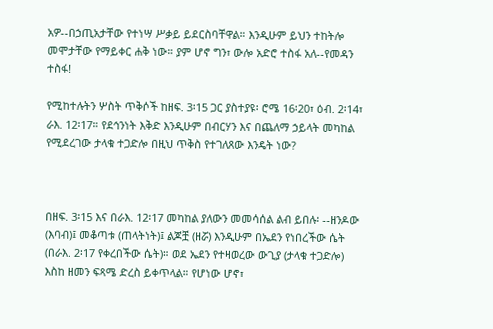አዎ--በኃጢአታቸው የተነሣ ሥቃይ ይደርስባቸዋል። እንዲሁም ይህን ተከትሎ መሞታቸው የማይቀር ሐቅ ነው። ያም ሆኖ ግን፣ ውሎ አድሮ ተስፋ አለ--የመዳን ተስፋ!

የሚከተሉትን ሦስት ጥቅሶች ከዘፍ. 3፡15 ጋር ያስተያዩ፡ ሮሜ 16፡20፣ ዕብ. 2፡14፣ ራእ. 12፡17። የደኅንነት እቅድ እንዲሁም በብርሃን እና በጨለማ ኃይላት መካከል የሚደረገው ታላቁ ተጋድሎ በዚህ ጥቅስ የተገለጸው እንዴት ነው?



በዘፍ. 3፡15 እና በራእ. 12፡17 መካከል ያለውን መመሳሰል ልብ ይበሉ፡ --ዘንዶው (እባብ)፤ መቆጣቱ (ጠላትነት)፤ ልጆቿ (ዘሯ) እንዲሁም በኤደን የነበረችው ሴት (በራእ. 2፡17 የቀረበችው ሴት)። ወደ ኤደን የተዛወረው ውጊያ (ታላቁ ተጋድሎ) እስከ ዘመን ፍጻሜ ድረስ ይቀጥላል። የሆነው ሆኖ፣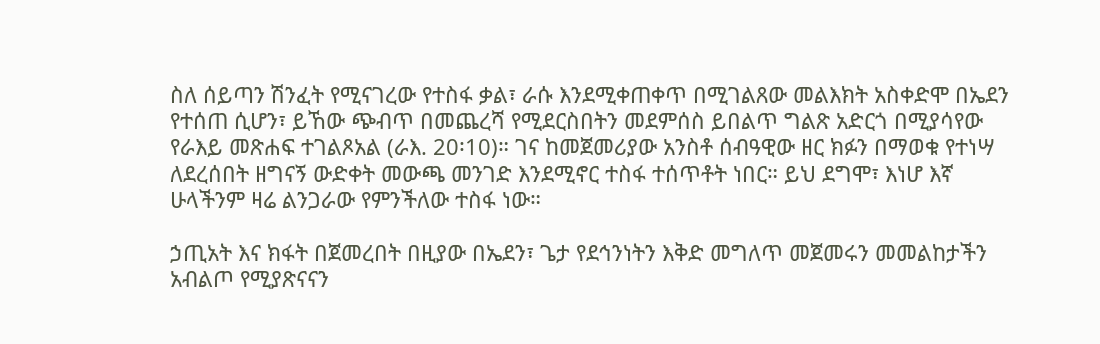ስለ ሰይጣን ሽንፈት የሚናገረው የተስፋ ቃል፣ ራሱ እንደሚቀጠቀጥ በሚገልጸው መልእክት አስቀድሞ በኤደን የተሰጠ ሲሆን፣ ይኸው ጭብጥ በመጨረሻ የሚደርስበትን መደምሰስ ይበልጥ ግልጽ አድርጎ በሚያሳየው የራእይ መጽሐፍ ተገልጾአል (ራእ. 20፡10)። ገና ከመጀመሪያው አንስቶ ሰብዓዊው ዘር ክፉን በማወቁ የተነሣ ለደረሰበት ዘግናኝ ውድቀት መውጫ መንገድ እንደሚኖር ተስፋ ተሰጥቶት ነበር። ይህ ደግሞ፣ እነሆ እኛ ሁላችንም ዛሬ ልንጋራው የምንችለው ተስፋ ነው።

ኃጢአት እና ክፋት በጀመረበት በዚያው በኤደን፣ ጌታ የደኅንነትን እቅድ መግለጥ መጀመሩን መመልከታችን አብልጦ የሚያጽናናን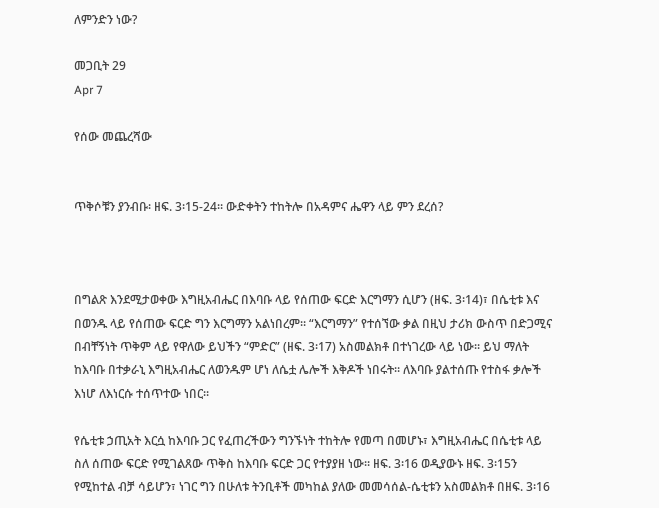ለምንድን ነው?

መጋቢት 29
Apr 7

የሰው መጨረሻው


ጥቅሶቹን ያንብቡ፡ ዘፍ. 3፡15-24። ውድቀትን ተከትሎ በአዳምና ሔዋን ላይ ምን ደረሰ?



በግልጽ እንደሚታወቀው እግዚአብሔር በእባቡ ላይ የሰጠው ፍርድ እርግማን ሲሆን (ዘፍ. 3፡14)፣ በሴቲቱ እና በወንዱ ላይ የሰጠው ፍርድ ግን እርግማን አልነበረም። “እርግማን” የተሰኘው ቃል በዚህ ታሪክ ውስጥ በድጋሚና በብቸኝነት ጥቅም ላይ የዋለው ይህችን “ምድር” (ዘፍ. 3፡17) አስመልክቶ በተነገረው ላይ ነው። ይህ ማለት ከእባቡ በተቃራኒ እግዚአብሔር ለወንዱም ሆነ ለሴቷ ሌሎች እቅዶች ነበሩት። ለእባቡ ያልተሰጡ የተስፋ ቃሎች እነሆ ለእነርሱ ተሰጥተው ነበር።

የሴቲቱ ኃጢአት እርሷ ከእባቡ ጋር የፈጠረችውን ግንኙነት ተከትሎ የመጣ በመሆኑ፣ እግዚአብሔር በሴቲቱ ላይ ስለ ሰጠው ፍርድ የሚገልጸው ጥቅስ ከእባቡ ፍርድ ጋር የተያያዘ ነው። ዘፍ. 3፡16 ወዲያውኑ ዘፍ. 3፡15ን የሚከተል ብቻ ሳይሆን፣ ነገር ግን በሁለቱ ትንቢቶች መካከል ያለው መመሳሰል-ሴቲቱን አስመልክቶ በዘፍ. 3፡16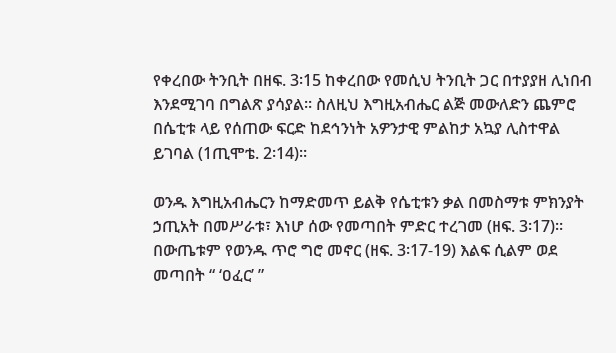የቀረበው ትንቢት በዘፍ. 3፡15 ከቀረበው የመሲህ ትንቢት ጋር በተያያዘ ሊነበብ እንደሚገባ በግልጽ ያሳያል። ስለዚህ እግዚአብሔር ልጅ መውለድን ጨምሮ በሴቲቱ ላይ የሰጠው ፍርድ ከደኅንነት አዎንታዊ ምልከታ አኳያ ሊስተዋል ይገባል (1ጢሞቴ. 2፡14)።

ወንዱ እግዚአብሔርን ከማድመጥ ይልቅ የሴቲቱን ቃል በመስማቱ ምክንያት ኃጢአት በመሥራቱ፣ እነሆ ሰው የመጣበት ምድር ተረገመ (ዘፍ. 3፡17)። በውጤቱም የወንዱ ጥሮ ግሮ መኖር (ዘፍ. 3፡17-19) እልፍ ሲልም ወደ መጣበት “ ‘ዐፈር’ ”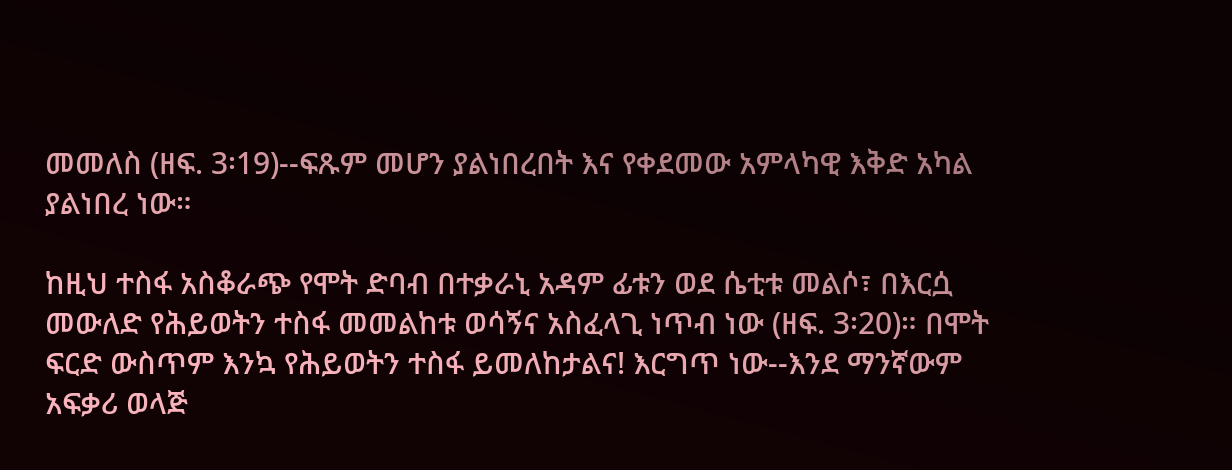መመለስ (ዘፍ. 3፡19)--ፍጹም መሆን ያልነበረበት እና የቀደመው አምላካዊ እቅድ አካል ያልነበረ ነው።

ከዚህ ተስፋ አስቆራጭ የሞት ድባብ በተቃራኒ አዳም ፊቱን ወደ ሴቲቱ መልሶ፣ በእርሷ መውለድ የሕይወትን ተስፋ መመልከቱ ወሳኝና አስፈላጊ ነጥብ ነው (ዘፍ. 3፡20)። በሞት ፍርድ ውስጥም እንኳ የሕይወትን ተስፋ ይመለከታልና! እርግጥ ነው--እንደ ማንኛውም አፍቃሪ ወላጅ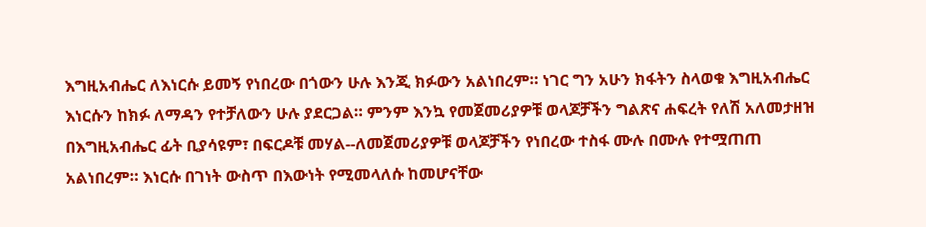እግዚአብሔር ለእነርሱ ይመኝ የነበረው በጎውን ሁሉ እንጂ ክፉውን አልነበረም። ነገር ግን አሁን ክፋትን ስላወቁ እግዚአብሔር እነርሱን ከክፉ ለማዳን የተቻለውን ሁሉ ያደርጋል። ምንም እንኳ የመጀመሪያዎቹ ወላጆቻችን ግልጽና ሐፍረት የለሽ አለመታዘዝ በእግዚአብሔር ፊት ቢያሳዩም፣ በፍርዶቹ መሃል--ለመጀመሪያዎቹ ወላጆቻችን የነበረው ተስፋ ሙሉ በሙሉ የተሟጠጠ አልነበረም። እነርሱ በገነት ውስጥ በእውነት የሚመላለሱ ከመሆናቸው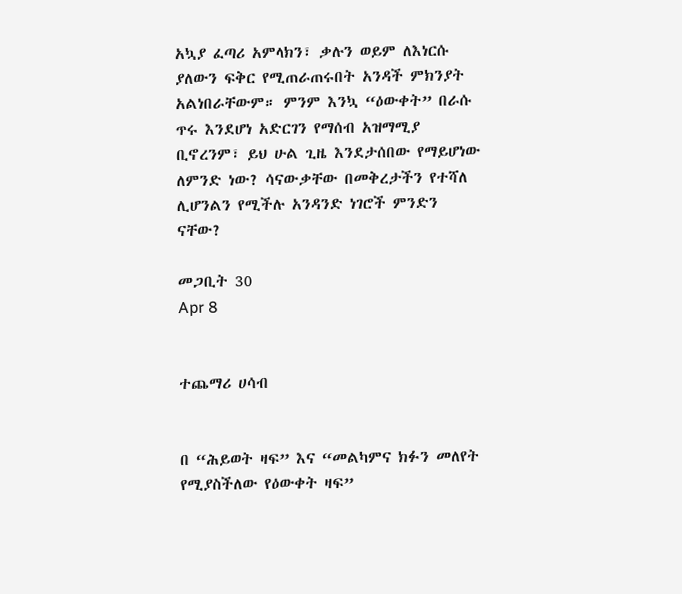አኳያ ፈጣሪ አምላክን፣ ቃሉን ወይም ለእነርሱ ያለውን ፍቅር የሚጠራጠሩበት አንዳች ምክንያት አልነበራቸውም። ምንም እንኳ “ዕውቀት” በራሱ ጥሩ እንደሆነ አድርገን የማሰብ አዝማሚያ ቢኖረንም፣ ይህ ሁል ጊዜ እንደታሰበው የማይሆነው ለምንድ ነው? ሳናውቃቸው በመቅረታችን የተሻለ ሊሆንልን የሚችሉ አንዳንድ ነገሮች ምንድን ናቸው?

መጋቢት 30
Apr 8


ተጨማሪ ሀሳብ


በ “ሕይወት ዛፍ” እና “መልካምና ክፉን መለየት የሚያስችለው የዕውቀት ዛፍ”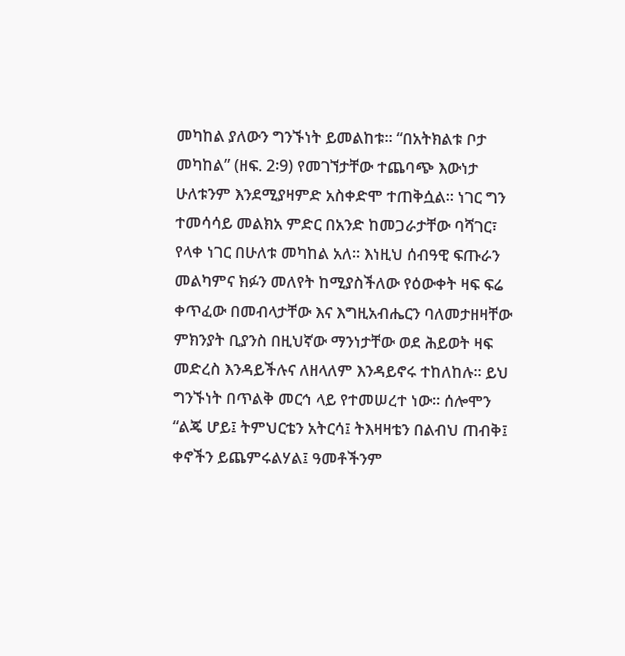መካከል ያለውን ግንኙነት ይመልከቱ። “በአትክልቱ ቦታ መካከል” (ዘፍ. 2፡9) የመገኘታቸው ተጨባጭ እውነታ ሁለቱንም እንደሚያዛምድ አስቀድሞ ተጠቅሷል። ነገር ግን ተመሳሳይ መልክአ ምድር በአንድ ከመጋራታቸው ባሻገር፣ የላቀ ነገር በሁለቱ መካከል አለ። እነዚህ ሰብዓዊ ፍጡራን መልካምና ክፉን መለየት ከሚያስችለው የዕውቀት ዛፍ ፍሬ ቀጥፈው በመብላታቸው እና እግዚአብሔርን ባለመታዘዛቸው ምክንያት ቢያንስ በዚህኛው ማንነታቸው ወደ ሕይወት ዛፍ መድረስ እንዳይችሉና ለዘላለም እንዳይኖሩ ተከለከሉ። ይህ ግንኙነት በጥልቅ መርኅ ላይ የተመሠረተ ነው። ሰሎሞን “ልጄ ሆይ፤ ትምህርቴን አትርሳ፤ ትእዛዛቴን በልብህ ጠብቅ፤ ቀኖችን ይጨምሩልሃል፤ ዓመቶችንም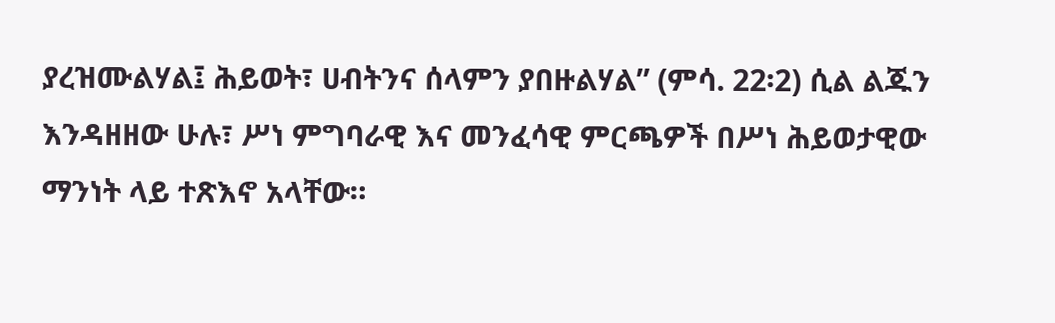ያረዝሙልሃል፤ ሕይወት፣ ሀብትንና ሰላምን ያበዙልሃል” (ምሳ. 22፡2) ሲል ልጁን እንዳዘዘው ሁሉ፣ ሥነ ምግባራዊ እና መንፈሳዊ ምርጫዎች በሥነ ሕይወታዊው ማንነት ላይ ተጽእኖ አላቸው።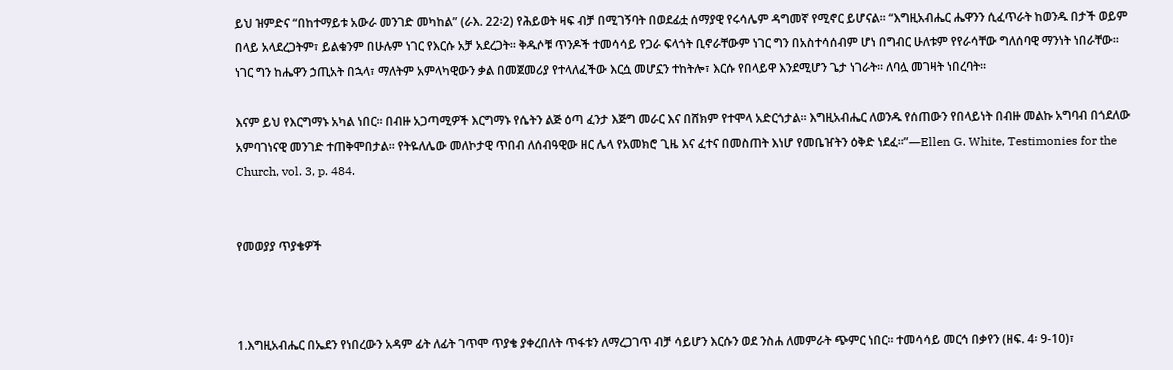ይህ ዝምድና “በከተማይቱ አውራ መንገድ መካከል” (ራእ. 22፡2) የሕይወት ዛፍ ብቻ በሚገኝባት በወደፊቷ ሰማያዊ የሩሳሌም ዳግመኛ የሚኖር ይሆናል። “እግዚአብሔር ሔዋንን ሲፈጥራት ከወንዱ በታች ወይም በላይ አላደረጋትም፣ ይልቁንም በሁሉም ነገር የእርሱ አቻ አደረጋት። ቅዱሶቹ ጥንዶች ተመሳሳይ የጋራ ፍላጎት ቢኖራቸውም ነገር ግን በአስተሳሰብም ሆነ በግብር ሁለቱም የየራሳቸው ግለሰባዊ ማንነት ነበራቸው። ነገር ግን ከሔዋን ኃጢአት በኋላ፣ ማለትም አምላካዊውን ቃል በመጀመሪያ የተላለፈችው እርሷ መሆኗን ተከትሎ፣ እርሱ የበላይዋ እንደሚሆን ጌታ ነገራት። ለባሏ መገዛት ነበረባት።

እናም ይህ የእርግማኑ አካል ነበር። በብዙ አጋጣሚዎች እርግማኑ የሴትን ልጅ ዕጣ ፈንታ እጅግ መራር እና በሸክም የተሞላ አድርጎታል። እግዚአብሔር ለወንዱ የሰጠውን የበላይነት በብዙ መልኩ አግባብ በጎደለው አምባገነናዊ መንገድ ተጠቅሞበታል። የትዬለሌው መለኮታዊ ጥበብ ለሰብዓዊው ዘር ሌላ የአመክሮ ጊዜ እና ፈተና በመስጠት እነሆ የመቤዠትን ዕቅድ ነደፈ።”—Ellen G. White, Testimonies for the Church, vol. 3, p. 484.


የመወያያ ጥያቄዎች



1.እግዚአብሔር በኤደን የነበረውን አዳም ፊት ለፊት ገጥሞ ጥያቄ ያቀረበለት ጥፋቱን ለማረጋገጥ ብቻ ሳይሆን እርሱን ወደ ንስሐ ለመምራት ጭምር ነበር። ተመሳሳይ መርኅ በቃየን (ዘፍ. 4፡ 9-10)፣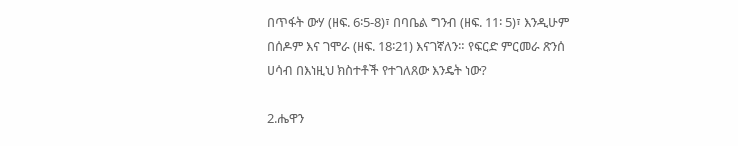በጥፋት ውሃ (ዘፍ. 6፡5-8)፣ በባቤል ግንብ (ዘፍ. 11፡ 5)፣ እንዲሁም በሰዶም እና ገሞራ (ዘፍ. 18፡21) እናገኛለን። የፍርድ ምርመራ ጽንሰ ሀሳብ በእነዚህ ክስተቶች የተገለጸው እንዴት ነው?

2.ሔዋን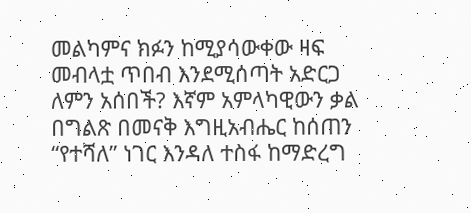መልካምና ክፉን ከሚያሳውቀው ዛፍ መብላቷ ጥበብ እንደሚሰጣት አድርጋ ለምን አሰበች? እኛም አምላካዊውን ቃል በግልጽ በመናቅ እግዚአብሔር ከሰጠን “የተሻለ” ነገር እንዳለ ተስፋ ከማድረግ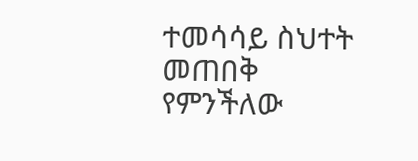ተመሳሳይ ስህተት መጠበቅ የምንችለው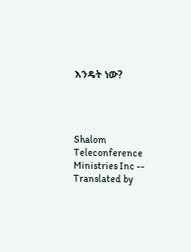እንዴት ነው?




Shalom Teleconference Ministries Inc -- Translated by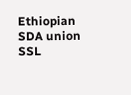Ethiopian SDA union SSL